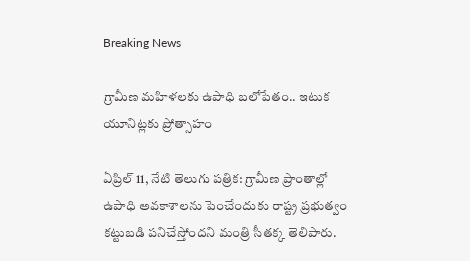Breaking News

గ్రామీణ మహిళలకు ఉపాధి బలోపేతం.. ఇటుక యూనిట్లకు ప్రోత్సాహం

ఏప్రిల్ 11, నేటి తెలుగు పత్రిక: గ్రామీణ ప్రాంతాల్లో ఉపాధి అవకాశాలను పెంచేందుకు రాష్ట్ర ప్రభుత్వం కట్టుబడి పనిచేస్తోందని మంత్రి సీతక్క తెలిపారు.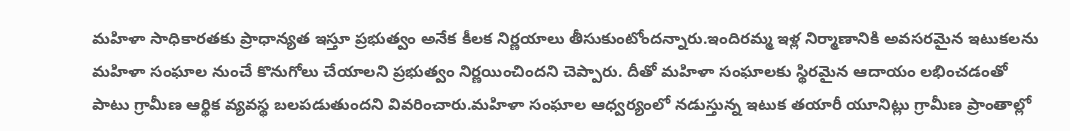మహిళా సాధికారతకు ప్రాధాన్యత ఇస్తూ ప్రభుత్వం అనేక కీలక నిర్ణయాలు తీసుకుంటోందన్నారు.ఇందిరమ్మ ఇళ్ల నిర్మాణానికి అవసరమైన ఇటుకలను మహిళా సంఘాల నుంచే కొనుగోలు చేయాలని ప్రభుత్వం నిర్ణయించిందని చెప్పారు. దీతో మహిళా సంఘాలకు స్థిరమైన ఆదాయం లభించడంతో పాటు గ్రామీణ ఆర్థిక వ్యవస్థ బలపడుతుందని వివరించారు.మహిళా సంఘాల ఆధ్వర్యంలో నడుస్తున్న ఇటుక తయారీ యూనిట్లు గ్రామీణ ప్రాంతాల్లో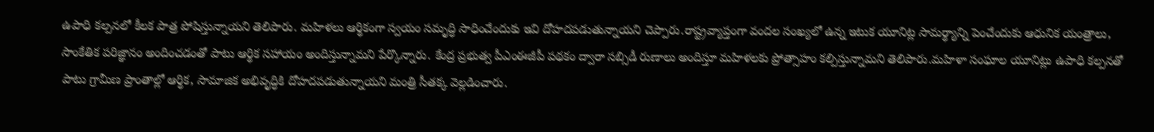ఉపాధి కల్పనలో కీలక పాత్ర పోషిస్తున్నాయని తెలిపారు. మహిళలు ఆర్థికంగా స్వయం సమృద్ధి సాధించేందుకు ఇవి దోహదపడుతున్నాయని చెప్పారు.రాష్ట్రవ్యాప్తంగా వందల సంఖ్యలో ఉన్న ఇటుక యూనిట్ల సామర్థ్యాన్ని పెంచేందుకు ఆధునిక యంత్రాలు, సాంకేతిక పరిజ్ఞానం అందించడంతో పాటు ఆర్థిక సహాయం అందిస్తున్నామని పేర్కొన్నారు. కేంద్ర ప్రభుత్వ పీఎంఈజీపీ పథకం ద్వారా సబ్సిడీ రుణాలు అందిస్తూ మహిళలకు ప్రోత్సాహం కల్పిస్తున్నామని తెలిపారు.మహిళా సంఘాల యూనిట్లు ఉపాధి కల్పనతో పాటు గ్రామీణ ప్రాంతాల్లో ఆర్థిక, సామాజిక అభివృద్ధికి దోహదపడుతున్నాయని మంత్రి సీతక్క వెల్లడించారు.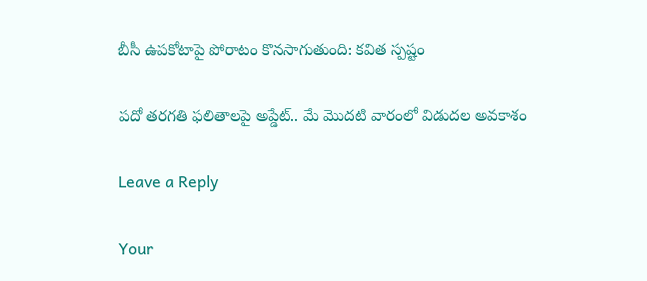బీసీ ఉపకోటాపై పోరాటం కొనసాగుతుంది: కవిత స్పష్టం

పదో తరగతి ఫలితాలపై అప్డేట్.. మే మొదటి వారంలో విడుదల అవకాశం

Leave a Reply

Your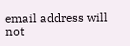email address will not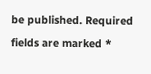be published. Required fields are marked *